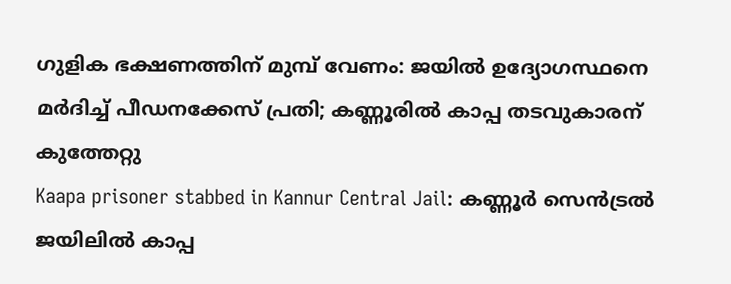ഗുളിക ഭക്ഷണത്തിന് മുമ്പ് വേണം: ജയിൽ ഉദ്യോഗസ്ഥനെ മർദിച്ച് പീഡനക്കേസ് പ്രതി; കണ്ണൂരിൽ കാപ്പ തടവുകാരന് കുത്തേറ്റു
Kaapa prisoner stabbed in Kannur Central Jail: കണ്ണൂർ സെൻട്രൽ ജയിലിൽ കാപ്പ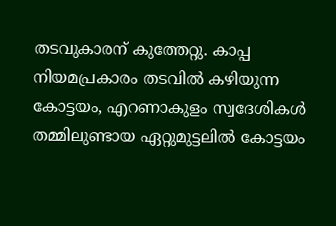തടവുകാരന് കുത്തേറ്റു. കാപ്പ നിയമപ്രകാരം തടവിൽ കഴിയുന്ന കോട്ടയം, എറണാകുളം സ്വദേശികൾ തമ്മിലുണ്ടായ ഏറ്റുമുട്ടലിൽ കോട്ടയം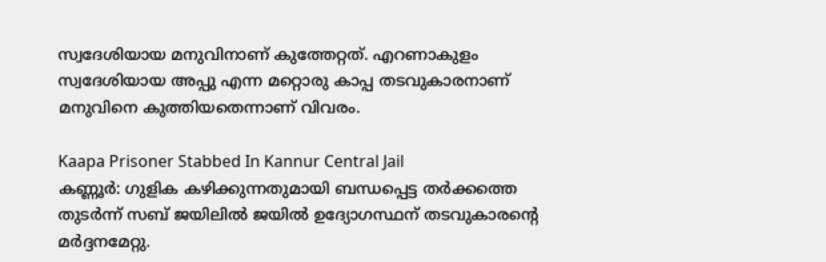സ്വദേശിയായ മനുവിനാണ് കുത്തേറ്റത്. എറണാകുളം സ്വദേശിയായ അപ്പു എന്ന മറ്റൊരു കാപ്പ തടവുകാരനാണ് മനുവിനെ കുത്തിയതെന്നാണ് വിവരം.

Kaapa Prisoner Stabbed In Kannur Central Jail
കണ്ണൂർ: ഗുളിക കഴിക്കുന്നതുമായി ബന്ധപ്പെട്ട തർക്കത്തെ തുടർന്ന് സബ് ജയിലിൽ ജയിൽ ഉദ്യോഗസ്ഥന് തടവുകാരന്റെ മർദ്ദനമേറ്റു.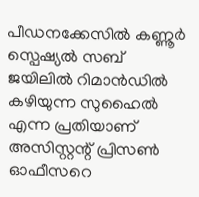പീഡനക്കേസിൽ കണ്ണൂർ സ്പെഷ്യൽ സബ് ജയിലിൽ റിമാൻഡിൽ കഴിയുന്ന സുഹൈൽ എന്ന പ്രതിയാണ് അസിസ്റ്റന്റ് പ്രിസൺ ഓഫീസറെ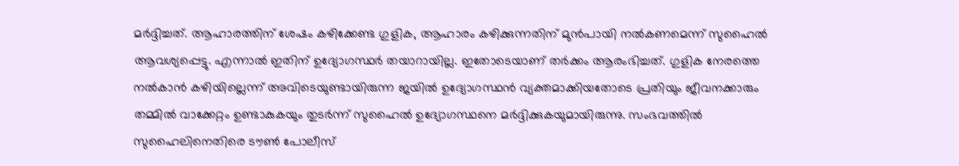മർദ്ദിച്ചത്. ആഹാരത്തിന് ശേഷം കഴിക്കേണ്ട ഗുളിക, ആഹാരം കഴിക്കുന്നതിന് മുൻപായി നൽകണമെന്ന് സുഹൈൽ ആവശ്യപ്പെട്ടു. എന്നാൽ ഇതിന് ഉദ്യോഗസ്ഥർ തയാറായില്ല. ഇതോടെയാണ് തർക്കം ആരംഭിച്ചത്. ഗുളിക നേരത്തെ നൽകാൻ കഴിയില്ലെന്ന് അവിടെയുണ്ടായിരുന്ന ജയിൽ ഉദ്യോഗസ്ഥൻ വ്യക്തമാക്കിയതോടെ പ്രതിയും ജീവനക്കാരും തമ്മിൽ വാക്കേറ്റം ഉണ്ടാകുകയും തുടർന്ന് സുഹൈൽ ഉദ്യോഗസ്ഥനെ മർദ്ദിക്കുകയുമായിരുന്നു. സംഭവത്തിൽ സുഹൈലിനെതിരെ ടൗൺ പോലീസ്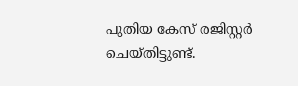പുതിയ കേസ് രജിസ്റ്റർ ചെയ്തിട്ടുണ്ട്.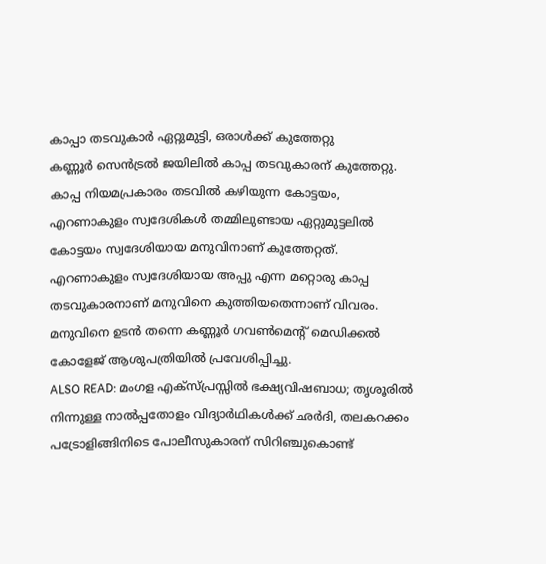കാപ്പാ തടവുകാർ ഏറ്റുമുട്ടി, ഒരാൾക്ക് കുത്തേറ്റു
കണ്ണൂർ സെൻട്രൽ ജയിലിൽ കാപ്പ തടവുകാരന് കുത്തേറ്റു. കാപ്പ നിയമപ്രകാരം തടവിൽ കഴിയുന്ന കോട്ടയം, എറണാകുളം സ്വദേശികൾ തമ്മിലുണ്ടായ ഏറ്റുമുട്ടലിൽ കോട്ടയം സ്വദേശിയായ മനുവിനാണ് കുത്തേറ്റത്. എറണാകുളം സ്വദേശിയായ അപ്പു എന്ന മറ്റൊരു കാപ്പ തടവുകാരനാണ് മനുവിനെ കുത്തിയതെന്നാണ് വിവരം. മനുവിനെ ഉടൻ തന്നെ കണ്ണൂർ ഗവൺമെന്റ് മെഡിക്കൽ കോളേജ് ആശുപത്രിയിൽ പ്രവേശിപ്പിച്ചു.
ALSO READ: മംഗള എക്സ്പ്രസ്സിൽ ഭക്ഷ്യവിഷബാധ; തൃശൂരിൽ നിന്നുള്ള നാൽപ്പതോളം വിദ്യാർഥികൾക്ക് ഛർദി, തലകറക്കം
പട്രോളിങ്ങിനിടെ പോലീസുകാരന് സിറിഞ്ചുകൊണ്ട്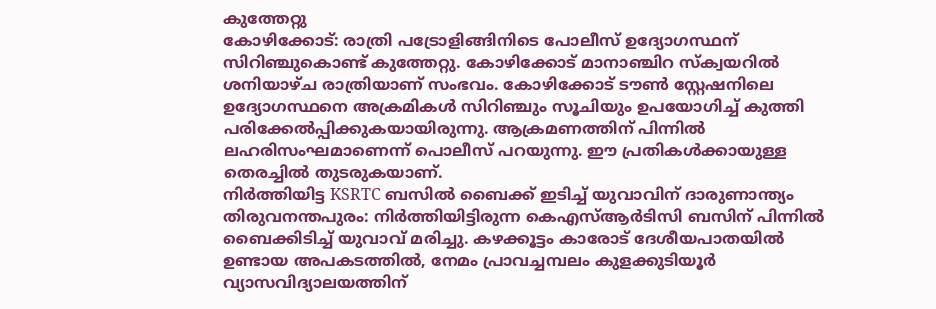കുത്തേറ്റു
കോഴിക്കോട്: രാത്രി പട്രോളിങ്ങിനിടെ പോലീസ് ഉദ്യോഗസ്ഥന് സിറിഞ്ചുകൊണ്ട് കുത്തേറ്റു. കോഴിക്കോട് മാനാഞ്ചിറ സ്ക്വയറിൽ ശനിയാഴ്ച രാത്രിയാണ് സംഭവം. കോഴിക്കോട് ടൗൺ സ്റ്റേഷനിലെ ഉദ്യോഗസ്ഥനെ അക്രമികൾ സിറിഞ്ചും സൂചിയും ഉപയോഗിച്ച് കുത്തി പരിക്കേൽപ്പിക്കുകയായിരുന്നു. ആക്രമണത്തിന് പിന്നിൽ ലഹരിസംഘമാണെന്ന് പൊലീസ് പറയുന്നു. ഈ പ്രതികൾക്കായുള്ള തെരച്ചിൽ തുടരുകയാണ്.
നിർത്തിയിട്ട KSRTC ബസിൽ ബൈക്ക് ഇടിച്ച് യുവാവിന് ദാരുണാന്ത്യം
തിരുവനന്തപുരം: നിർത്തിയിട്ടിരുന്ന കെഎസ്ആർടിസി ബസിന് പിന്നിൽ ബൈക്കിടിച്ച് യുവാവ് മരിച്ചു. കഴക്കൂട്ടം കാരോട് ദേശീയപാതയിൽ ഉണ്ടായ അപകടത്തിൽ, നേമം പ്രാവച്ചമ്പലം കുളക്കുടിയൂർ വ്യാസവിദ്യാലയത്തിന്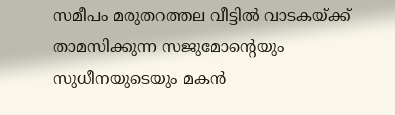സമീപം മരുതറത്തല വീട്ടിൽ വാടകയ്ക്ക് താമസിക്കുന്ന സജുമോന്റെയും സുധീനയുടെയും മകൻ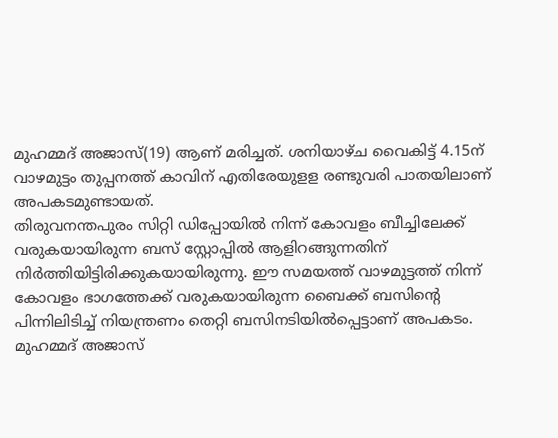മുഹമ്മദ് അജാസ്(19) ആണ് മരിച്ചത്. ശനിയാഴ്ച വൈകിട്ട് 4.15ന് വാഴമുട്ടം തുപ്പനത്ത് കാവിന് എതിരേയുളള രണ്ടുവരി പാതയിലാണ് അപകടമുണ്ടായത്.
തിരുവനന്തപുരം സിറ്റി ഡിപ്പോയിൽ നിന്ന് കോവളം ബീച്ചിലേക്ക് വരുകയായിരുന്ന ബസ് സ്റ്റോപ്പിൽ ആളിറങ്ങുന്നതിന് നിർത്തിയിട്ടിരിക്കുകയായിരുന്നു. ഈ സമയത്ത് വാഴമുട്ടത്ത് നിന്ന് കോവളം ഭാഗത്തേക്ക് വരുകയായിരുന്ന ബൈക്ക് ബസിന്റെ പിന്നിലിടിച്ച് നിയന്ത്രണം തെറ്റി ബസിനടിയിൽപ്പെട്ടാണ് അപകടം. മുഹമ്മദ് അജാസ്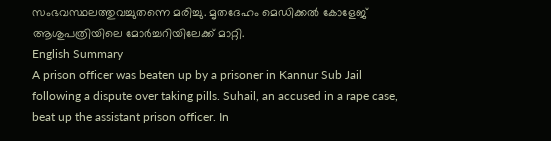സംഭവസ്ഥലത്തുവച്ചുതന്നെ മരിച്ചു. മൃതദേഹം മെഡിക്കൽ കോളേജ് ആശുപത്രിയിലെ മോർച്ചറിയിലേക്ക് മാറ്റി.
English Summary
A prison officer was beaten up by a prisoner in Kannur Sub Jail following a dispute over taking pills. Suhail, an accused in a rape case, beat up the assistant prison officer. In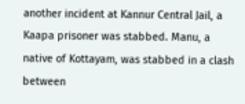another incident at Kannur Central Jail, a Kaapa prisoner was stabbed. Manu, a native of Kottayam, was stabbed in a clash between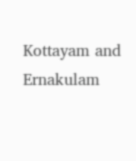Kottayam and Ernakulam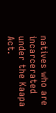natives who are incarcerated under the Kaapa Act.